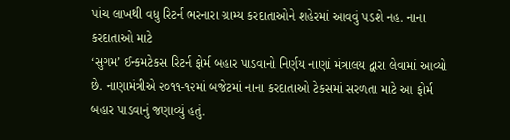પાંચ લાખથી વધુ રિટર્ન ભરનારા ગ્રામ્ય કરદાતાઓને શહેરમાં આવવું પડશે નહ. નાના કરદાતાઓ માટે
‘સુગમ’ ઈન્કમટેકસ રિટર્ન ફોર્મ બહાર પાડવાનો નિર્ણય નાણાં મંત્રાલય દ્વારા લેવામાં આવ્યો છે. નાણામંત્રીએ ૨૦૧૧-૧૨માં બજેટમાં નાના કરદાતાઓ ટેકસમાં સરળતા માટે આ ફોર્મ બહાર પાડવાનું જણાવ્યું હતું.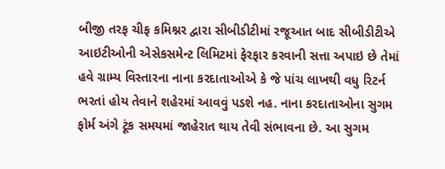બીજી તરફ ચીફ કમિશ્નર દ્વારા સીબીડીટીમાં રજૂઆત બાદ સીબીડીટીએ આઇટીઓની એસેકસમેન્ટ લિમિટમાં ફેરફાર કરવાની સત્તા અપાઇ છે તેમાં હવે ગ્રામ્ય વિસ્તારના નાના કરદાતાઓએ કે જે પાંચ લાખથી વધુ રિટર્ન ભરતાં હોય તેવાને શહેરમાં આવવું પડશે નહ. નાના કરદાતાઓના સુગમ ફોર્મ અંગે ટૂંક સમયમાં જાહેરાત થાય તેવી સંભાવના છે. આ સુગમ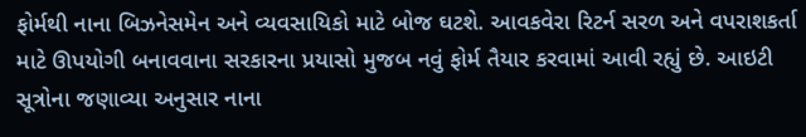ફોર્મથી નાના બિઝનેસમેન અને વ્યવસાયિકો માટે બોજ ઘટશે. આવકવેરા રિટર્ન સરળ અને વપરાશકર્તા માટે ઊપયોગી બનાવવાના સરકારના પ્રયાસો મુજબ નવું ફોર્મ તૈયાર કરવામાં આવી રહ્યું છે. આઇટી સૂત્રોના જણાવ્યા અનુસાર નાના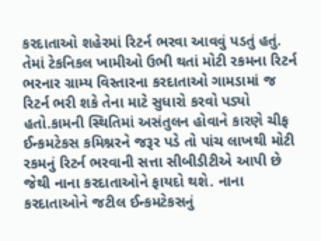કરદાતાઓ શહેરમાં રિટર્ન ભરવા આવવું પડતું હતું. તેમાં ટેકનિકલ ખામીઓ ઉભી થતાં મોટી રકમના રિટર્ન ભરનાર ગ્રામ્ય વિસ્તારના કરદાતાઓ ગામડામાં જ રિટર્ન ભરી શકે તેના માટે સુધારો કરવો પડ્યો હતો.કામની સ્થિતિમાં અસંતુલન હોવાને કારણે ચીફ ઈન્કમટેકસ કમિશ્નરને જરૂર પડે તો પાંચ લાખથી મોટી રકમનું રિટર્ન ભરવાની સત્તા સીબીડીટીએ આપી છે જેથી નાના કરદાતાઓને ફાયદો થશે. નાના કરદાતાઓને જટીલ ઈન્કમટેકસનું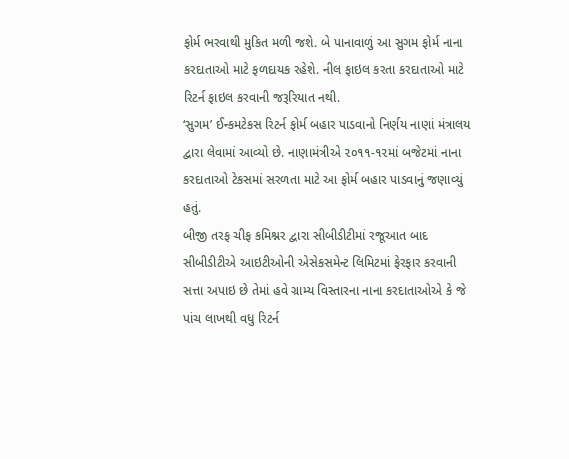ફોર્મ ભરવાથી મુકિત મળી જશે. બે પાનાવાળું આ સુગમ ફોર્મ નાના કરદાતાઓ માટે ફળદાયક રહેશે. નીલ ફાઇલ કરતા કરદાતાઓ માટે રિટર્ન ફાઇલ કરવાની જરૂરિયાત નથી.
‘સુગમ’ ઈન્કમટેકસ રિટર્ન ફોર્મ બહાર પાડવાનો નિર્ણય નાણાં મંત્રાલય દ્વારા લેવામાં આવ્યો છે. નાણામંત્રીએ ૨૦૧૧-૧૨માં બજેટમાં નાના કરદાતાઓ ટેકસમાં સરળતા માટે આ ફોર્મ બહાર પાડવાનું જણાવ્યું હતું.
બીજી તરફ ચીફ કમિશ્નર દ્વારા સીબીડીટીમાં રજૂઆત બાદ સીબીડીટીએ આઇટીઓની એસેકસમેન્ટ લિમિટમાં ફેરફાર કરવાની સત્તા અપાઇ છે તેમાં હવે ગ્રામ્ય વિસ્તારના નાના કરદાતાઓએ કે જે પાંચ લાખથી વધુ રિટર્ન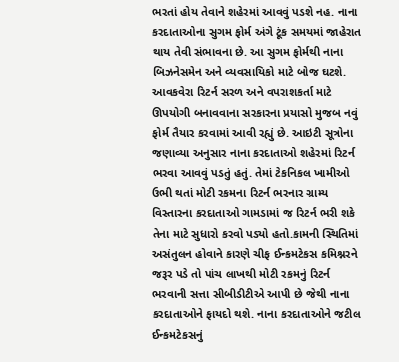ભરતાં હોય તેવાને શહેરમાં આવવું પડશે નહ. નાના કરદાતાઓના સુગમ ફોર્મ અંગે ટૂંક સમયમાં જાહેરાત થાય તેવી સંભાવના છે. આ સુગમ ફોર્મથી નાના બિઝનેસમેન અને વ્યવસાયિકો માટે બોજ ઘટશે. આવકવેરા રિટર્ન સરળ અને વપરાશકર્તા માટે ઊપયોગી બનાવવાના સરકારના પ્રયાસો મુજબ નવું ફોર્મ તૈયાર કરવામાં આવી રહ્યું છે. આઇટી સૂત્રોના જણાવ્યા અનુસાર નાના કરદાતાઓ શહેરમાં રિટર્ન ભરવા આવવું પડતું હતું. તેમાં ટેકનિકલ ખામીઓ ઉભી થતાં મોટી રકમના રિટર્ન ભરનાર ગ્રામ્ય વિસ્તારના કરદાતાઓ ગામડામાં જ રિટર્ન ભરી શકે તેના માટે સુધારો કરવો પડ્યો હતો.કામની સ્થિતિમાં અસંતુલન હોવાને કારણે ચીફ ઈન્કમટેકસ કમિશ્નરને જરૂર પડે તો પાંચ લાખથી મોટી રકમનું રિટર્ન ભરવાની સત્તા સીબીડીટીએ આપી છે જેથી નાના કરદાતાઓને ફાયદો થશે. નાના કરદાતાઓને જટીલ ઈન્કમટેકસનું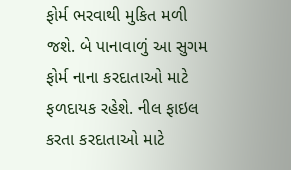ફોર્મ ભરવાથી મુકિત મળી જશે. બે પાનાવાળું આ સુગમ ફોર્મ નાના કરદાતાઓ માટે ફળદાયક રહેશે. નીલ ફાઇલ કરતા કરદાતાઓ માટે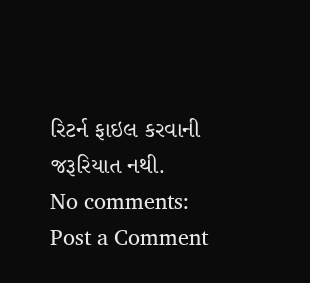રિટર્ન ફાઇલ કરવાની જરૂરિયાત નથી.
No comments:
Post a Comment